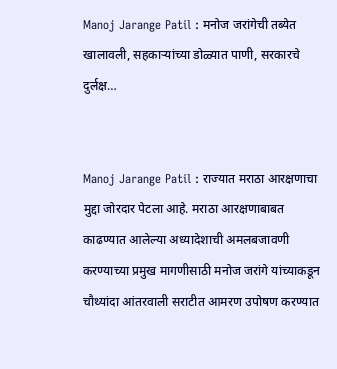Manoj Jarange Patil : मनोज जरांगेची तब्येत खालावली, सहकाऱ्यांच्या डोळ्यात पाणी, सरकारचे दुर्लक्ष…


Manoj Jarange Patil : राज्यात मराठा आरक्षणाचा मुद्दा जोरदार पेटला आहे. मराठा आरक्षणाबाबत काढण्यात आलेल्या अध्यादेशाची अमलबजावणी करण्याच्या प्रमुख मागणीसाठी मनोज जरांगे यांच्याकडून चौथ्यांदा आंतरवाली सराटीत आमरण उपोषण करण्यात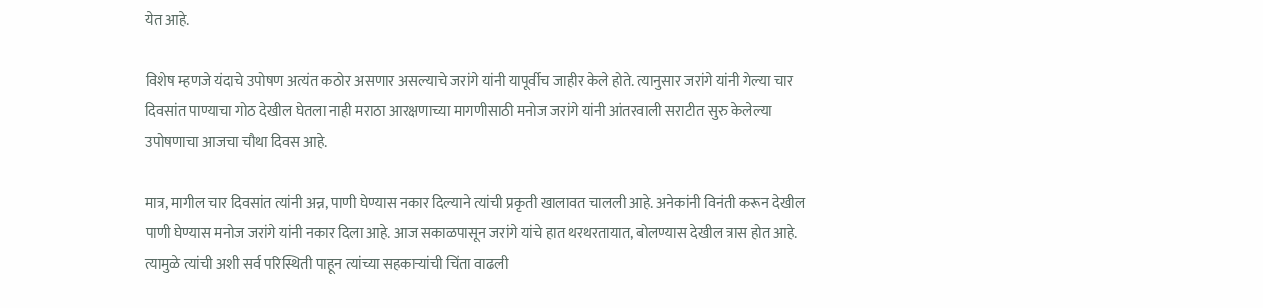येत आहे.

विशेष म्हणजे यंदाचे उपोषण अत्यंत कठोर असणार असल्याचे जरांगे यांनी यापूर्वीच जाहीर केले होते. त्यानुसार जरांगे यांनी गेल्या चार दिवसांत पाण्याचा गोठ देखील घेतला नाही मराठा आरक्षणाच्या मागणीसाठी मनोज जरांगे यांनी आंतरवाली सराटीत सुरु केलेल्या उपोषणाचा आजचा चौथा दिवस आहे.

मात्र, मागील चार दिवसांत त्यांनी अन्न, पाणी घेण्यास नकार दिल्याने त्यांची प्रकृती खालावत चालली आहे. अनेकांनी विनंती करून देखील पाणी घेण्यास मनोज जरांगे यांनी नकार दिला आहे. आज सकाळपासून जरांगे यांचे हात थरथरतायात, बोलण्यास देखील त्रास होत आहे. त्यामुळे त्यांची अशी सर्व परिस्थिती पाहून त्यांच्या सहकाऱ्यांची चिंता वाढली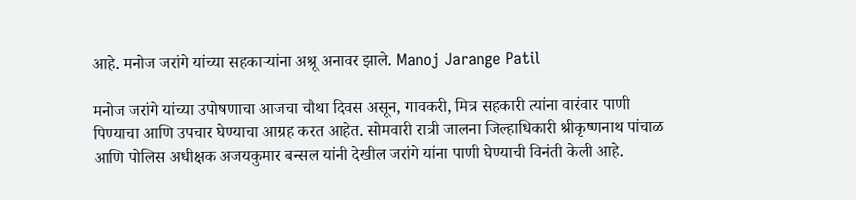आहे. मनोज जरांगे यांच्या सहकाऱ्यांना अश्रू अनावर झाले. Manoj Jarange Patil

मनोज जरांगे यांच्या उपोषणाचा आजचा चौथा दिवस असून, गावकरी, मित्र सहकारी त्यांना वारंवार पाणी पिण्याचा आणि उपचार घेण्याचा आग्रह करत आहेत. सोमवारी रात्री जालना जिल्हाधिकारी श्रीकृष्णनाथ पांचाळ आणि पोलिस अधीक्षक अजयकुमार बन्सल यांनी देखील जरांगे यांना पाणी घेण्याची विनंती केली आहे.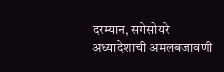दरम्यान, सगेसोयरे अध्यादेशाची अमलबजावणी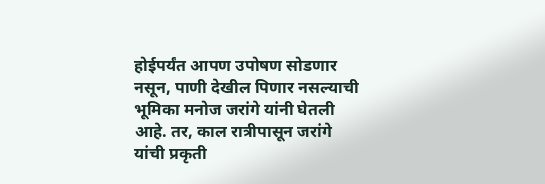होईपर्यंत आपण उपोषण सोडणार नसून, पाणी देखील पिणार नसल्याची भूमिका मनोज जरांगे यांनी घेतली आहे. तर, काल रात्रीपासून जरांगे यांची प्रकृती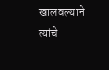खालवल्याने त्यांचे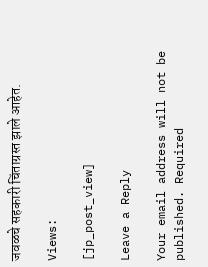जवळचे सहकारी चिंताग्रस्त झाले आहेत.

Views:

[jp_post_view]

Leave a Reply

Your email address will not be published. Required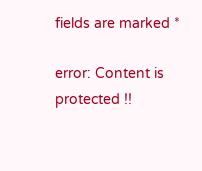fields are marked *

error: Content is protected !!